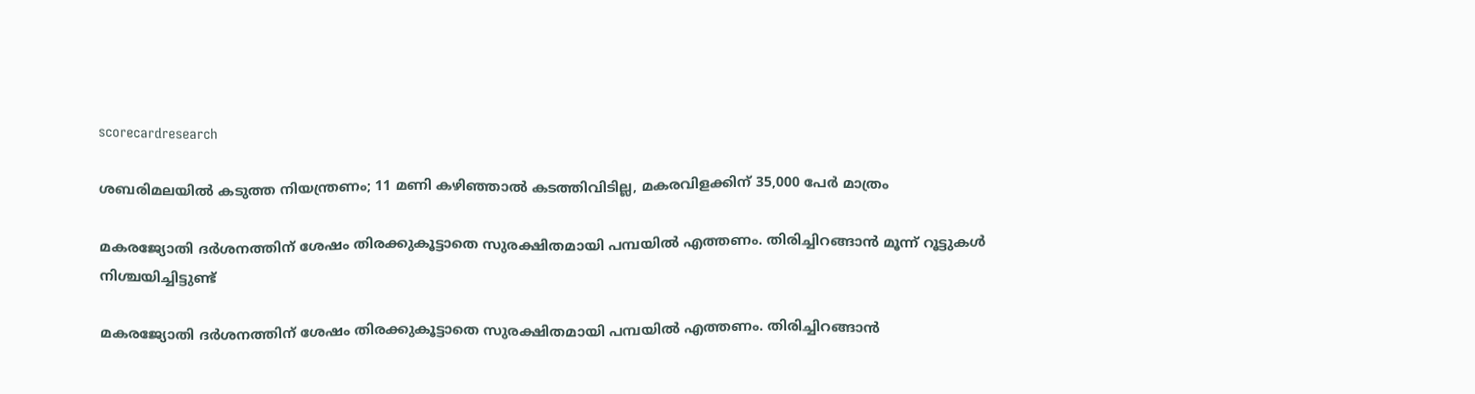scorecardresearch

ശബരിമലയിൽ കടുത്ത നിയന്ത്രണം; 11 മണി കഴിഞ്ഞാൽ കടത്തിവിടില്ല, മകരവിളക്കിന് 35,000 പേർ മാത്രം

മകരജ്യോതി ദർശനത്തിന് ശേഷം തിരക്കുകൂട്ടാതെ സുരക്ഷിതമായി പമ്പയിൽ എത്തണം. തിരിച്ചിറങ്ങാൻ മൂന്ന് റൂട്ടുകൾ നിശ്ചയിച്ചിട്ടുണ്ട്

മകരജ്യോതി ദർശനത്തിന് ശേഷം തിരക്കുകൂട്ടാതെ സുരക്ഷിതമായി പമ്പയിൽ എത്തണം. തിരിച്ചിറങ്ങാൻ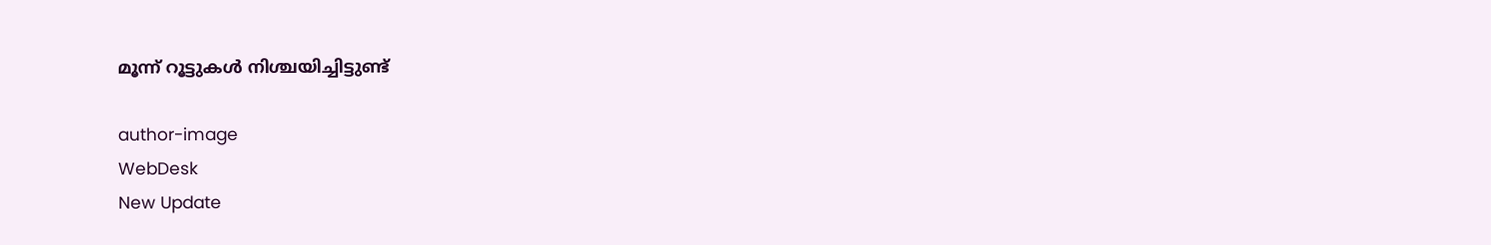മൂന്ന് റൂട്ടുകൾ നിശ്ചയിച്ചിട്ടുണ്ട്

author-image
WebDesk
New Update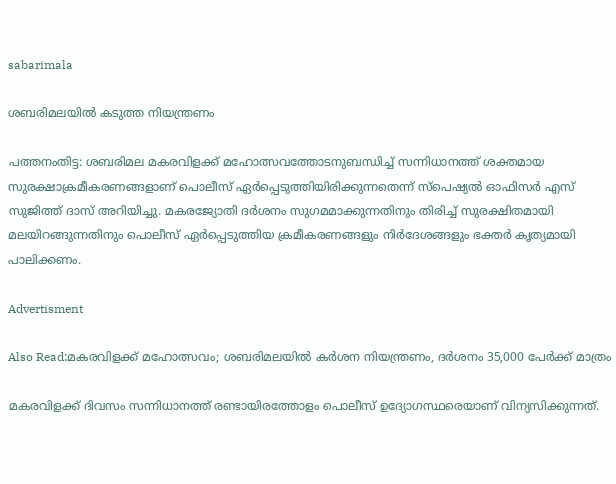sabarimala

ശബരിമലയിൽ കടുത്ത നിയന്ത്രണം

പത്തനംതിട്ട: ശബരിമല മകരവിളക്ക് മഹോത്സവത്തോടനുബന്ധിച്ച് സന്നിധാനത്ത് ശക്തമായ സുരക്ഷാക്രമീകരണങ്ങളാണ് പൊലീസ് ഏർപ്പെടുത്തിയിരിക്കുന്നതെന്ന് സ്പെഷ്യൽ ഓഫിസർ എസ് സുജിത്ത് ദാസ് അറിയിച്ചു. മകരജ്യോതി ദർശനം സുഗമമാക്കുന്നതിനും തിരിച്ച് സുരക്ഷിതമായി മലയിറങ്ങുന്നതിനും പൊലീസ് ഏർപ്പെടുത്തിയ ക്രമീകരണങ്ങളും നിർദേശങ്ങളും ഭക്തർ കൃത്യമായി പാലിക്കണം.

Advertisment

Also Read:മകരവിളക്ക് മഹോത്സവം; ശബരിമലയില്‍ കര്‍ശന നിയന്ത്രണം, ദര്‍ശനം 35,000 പേര്‍ക്ക് മാത്രം

മകരവിളക്ക് ദിവസം സന്നിധാനത്ത് രണ്ടായിരത്തോളം പൊലീസ് ഉദ്യോഗസ്ഥരെയാണ് വിന്യസിക്കുന്നത്.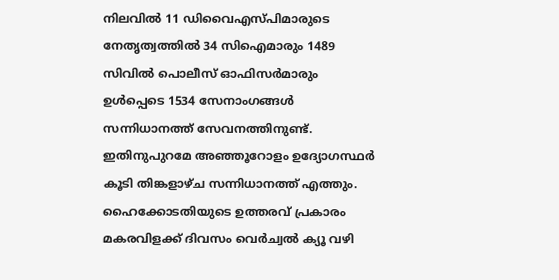നിലവിൽ 11 ഡിവൈഎസ്‌പിമാരുടെ നേതൃത്വത്തിൽ 34 സിഐമാരും 1489 സിവിൽ പൊലീസ് ഓഫിസർമാരും ഉൾപ്പെടെ 1534 സേനാംഗങ്ങൾ സന്നിധാനത്ത് സേവനത്തിനുണ്ട്. ഇതിനുപുറമേ അഞ്ഞൂറോളം ഉദ്യോഗസ്ഥർ കൂടി തിങ്കളാഴ്ച സന്നിധാനത്ത് എത്തും. ഹൈക്കോടതിയുടെ ഉത്തരവ് പ്രകാരം മകരവിളക്ക് ദിവസം വെർച്വൽ ക്യൂ വഴി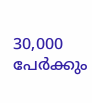30,000 പേർക്കും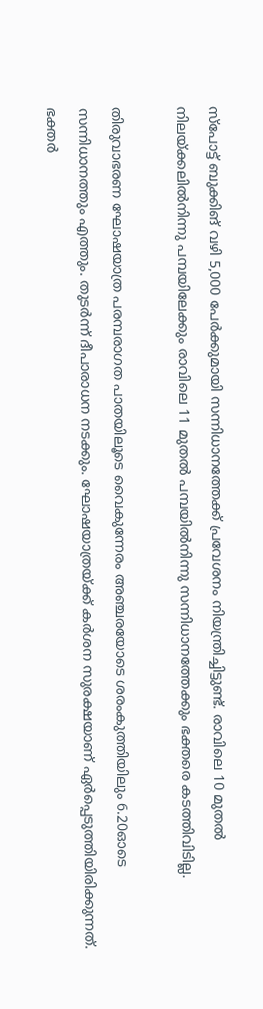സ്പോട്ട് ബുക്കിങ് വഴി 5,000 പേർക്കുമായി സന്നിധാനത്തേക്ക് പ്രവേശനം നിയന്ത്രിച്ചിട്ടുണ്ട്. രാവിലെ 10 മുതൽ നിലയ്ക്കലിൽനിന്നു പമ്പയിലേക്കും രാവിലെ 11 മുതൽ പമ്പയിൽനിന്നു സന്നിധാനത്തേക്കും ഭക്തരെ കടത്തിവിടില്ല.

തിരുവാഭരണ ഘോഷയാത്ര പരമ്പരാഗത പാതയിലൂടെ വൈകുന്നേരം അഞ്ചരയോടെ ശരംകുത്തിയിലും 6.20ഓടെ സന്നിധാനത്തും എത്തും. തുടർന്ന് ദീപാരാധന നടക്കും. ഘോഷയാത്രയ്ക്ക് കർശന സുരക്ഷയാണ് ഏർപ്പെടുത്തിയിരിക്കുന്നത്. ഭക്തർ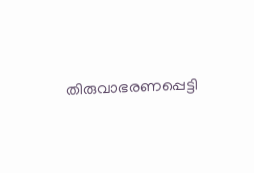തിരുവാഭരണപ്പെട്ടി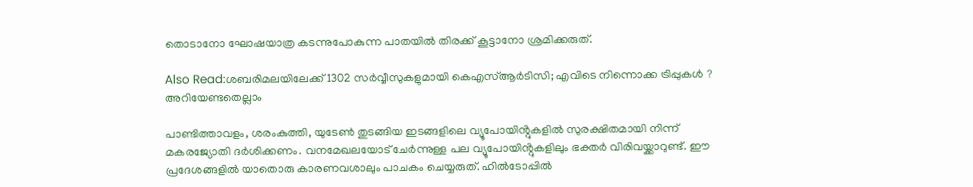തൊടാനോ ഘോഷയാത്ര കടന്നുപോകുന്ന പാതയിൽ തിരക്ക് കൂട്ടാനോ ശ്രമിക്കരുത്.

Also Read:ശബരിമലയിലേക്ക് 1302 സർവ്വീസുകളുമായി കെഎസ്ആർടിസി; എവിടെ നിന്നൊക്ക ട്രിപ്പുകൾ ? അറിയേണ്ടതെല്ലാം

പാണ്ടിത്താവളം, ശരംകുത്തി, യുടേൺ തുടങ്ങിയ ഇടങ്ങളിലെ വ്യൂപോയിൻ്റുകളിൽ സുരക്ഷിതമായി നിന്ന് മകരജ്യോതി ദർശിക്കണം. വനമേഖലയോട് ചേർന്നുള്ള പല വ്യൂപോയിൻ്റുകളിലും ഭക്തർ വിരിവയ്ക്കാറുണ്ട്. ഈ പ്രദേശങ്ങളിൽ യാതൊരു കാരണവശാലും പാചകം ചെയ്യരുത്. ഹിൽടോപ്പിൽ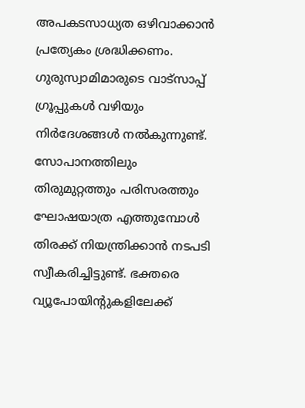അപകടസാധ്യത ഒഴിവാക്കാൻ പ്രത്യേകം ശ്രദ്ധിക്കണം. ഗുരുസ്വാമിമാരുടെ വാട്‌സാപ്പ് ഗ്രൂപ്പുകൾ വഴിയും നിർദേശങ്ങൾ നൽകുന്നുണ്ട്. സോപാനത്തിലും തിരുമുറ്റത്തും പരിസരത്തും ഘോഷയാത്ര എത്തുമ്പോൾ തിരക്ക് നിയന്ത്രിക്കാൻ നടപടി സ്വീകരിച്ചിട്ടുണ്ട്. ഭക്തരെ വ്യൂപോയിൻ്റുകളിലേക്ക്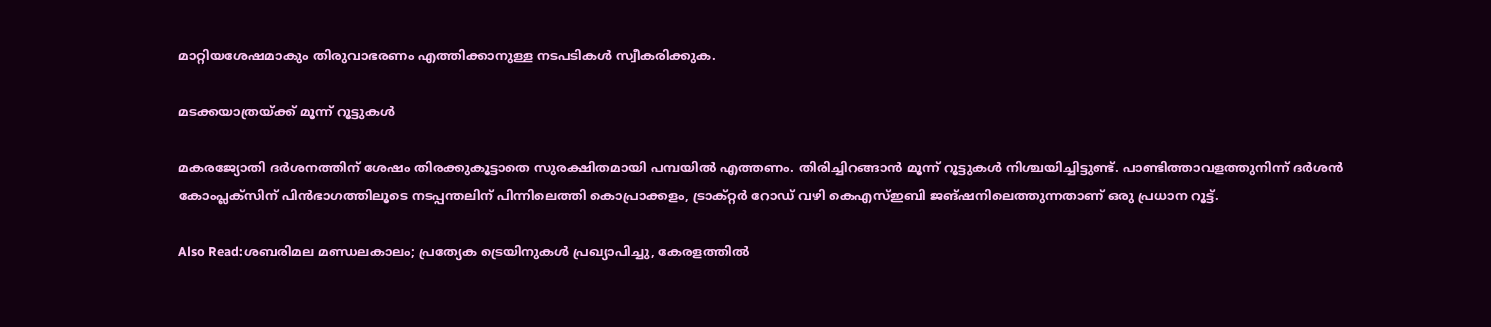മാറ്റിയശേഷമാകും തിരുവാഭരണം എത്തിക്കാനുള്ള നടപടികൾ സ്വീകരിക്കുക.

മടക്കയാത്രയ്ക്ക് മൂന്ന് റൂട്ടുകൾ

മകരജ്യോതി ദർശനത്തിന് ശേഷം തിരക്കുകൂട്ടാതെ സുരക്ഷിതമായി പമ്പയിൽ എത്തണം. തിരിച്ചിറങ്ങാൻ മൂന്ന് റൂട്ടുകൾ നിശ്ചയിച്ചിട്ടുണ്ട്. പാണ്ടിത്താവളത്തുനിന്ന് ദർശൻ കോംപ്ലക്സിന് പിൻഭാഗത്തിലൂടെ നടപ്പന്തലിന് പിന്നിലെത്തി കൊപ്രാക്കളം, ട്രാക്റ്റർ റോഡ് വഴി കെഎസ്ഇബി ജങ്ഷനിലെത്തുന്നതാണ് ഒരു പ്രധാന റൂട്ട്.

Also Read:ശബരിമല മണ്ഡലകാലം; പ്രത്യേക ട്രെയിനുകൾ പ്രഖ്യാപിച്ചു, കേരളത്തിൽ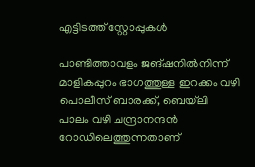എട്ടിടത്ത് സ്റ്റോപ്പുകൾ

പാണ്ടിത്താവളം ജങ്ഷനിൽനിന്ന് മാളികപ്പുറം ഭാഗത്തുള്ള ഇറക്കം വഴി പൊലീസ് ബാരക്ക്, ബെയ്‌ലി പാലം വഴി ചന്ദ്രാനന്ദൻ റോഡിലെത്തുന്നതാണ്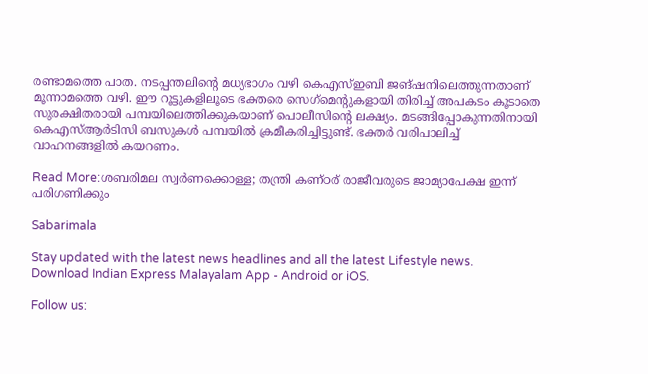രണ്ടാമത്തെ പാത. നടപ്പന്തലിൻ്റെ മധ്യഭാഗം വഴി കെഎസ്ഇബി ജങ്ഷനിലെത്തുന്നതാണ് മൂന്നാമത്തെ വഴി. ഈ റൂട്ടുകളിലൂടെ ഭക്തരെ സെഗ്‌മെൻ്റുകളായി തിരിച്ച് അപകടം കൂടാതെ സുരക്ഷിതരായി പമ്പയിലെത്തിക്കുകയാണ് പൊലീസിൻ്റെ ലക്ഷ്യം. മടങ്ങിപ്പോകുന്നതിനായി കെഎസ്ആർടിസി ബസുകൾ പമ്പയിൽ ക്രമീകരിച്ചിട്ടുണ്ട്. ഭക്തർ വരിപാലിച്ച് വാഹനങ്ങളിൽ കയറണം.

Read More:ശബരിമല സ്വർണക്കൊള്ള; തന്ത്രി കണ്ഠര് രാജീവരുടെ ജാമ്യാപേക്ഷ ഇന്ന് പരിഗണിക്കും

Sabarimala

Stay updated with the latest news headlines and all the latest Lifestyle news. Download Indian Express Malayalam App - Android or iOS.

Follow us: